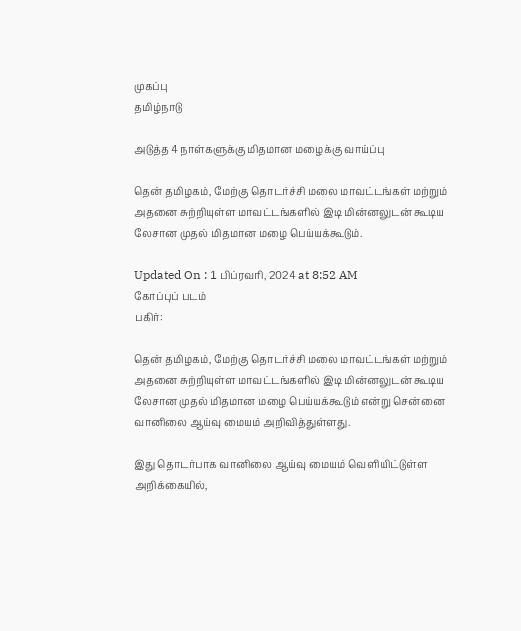முகப்பு
தமிழ்நாடு

அடுத்த 4 நாள்களுக்கு மிதமான மழைக்கு வாய்ப்பு

தென் தமிழகம், மேற்கு தொடர்ச்சி மலை மாவட்டங்கள் மற்றும் அதனை சுற்றியுள்ள மாவட்டங்களில் இடி மின்னலுடன் கூடிய லேசான முதல் மிதமான மழை பெய்யக்கூடும்.

Updated On : 1 பிப்ரவரி, 2024 at 8:52 AM
கோப்புப் படம்
பகிர்:

தென் தமிழகம், மேற்கு தொடர்ச்சி மலை மாவட்டங்கள் மற்றும் அதனை சுற்றியுள்ள மாவட்டங்களில் இடி மின்னலுடன் கூடிய லேசான முதல் மிதமான மழை பெய்யக்கூடும் என்று சென்னை வானிலை ஆய்வு மையம் அறிவித்துள்ளது.

இது தொடர்பாக வானிலை ஆய்வு மையம் வெளியிட்டுள்ள அறிக்கையில்,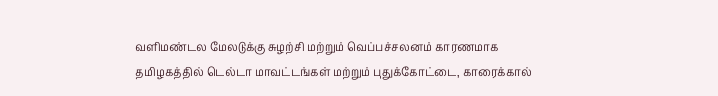வளிமண்டல மேலடுக்கு சுழற்சி மற்றும் வெப்பச்சலனம் காரணமாக தமிழகத்தில் டெல்டா மாவட்டங்கள் மற்றும் புதுக்கோட்டை, காரைக்கால்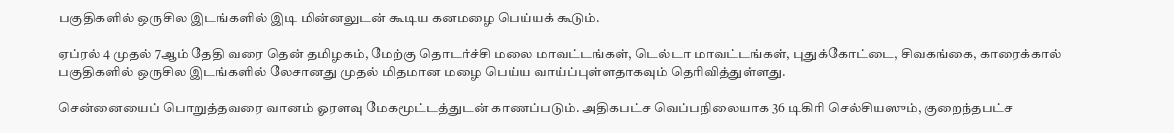பகுதிகளில் ஒருசில இடங்களில் இடி மின்னலுடன் கூடிய கனமழை பெய்யக் கூடும்.

ஏப்ரல் 4 முதல் 7ஆம் தேதி வரை தென் தமிழகம், மேற்கு தொடர்ச்சி மலை மாவட்டங்கள், டெல்டா மாவட்டங்கள், புதுக்கோட்டை, சிவகங்கை, காரைக்கால் பகுதிகளில் ஒருசில இடங்களில் லேசானது முதல் மிதமான மழை பெய்ய வாய்ப்புள்ளதாகவும் தெரிவித்துள்ளது.

சென்னையைப் பொறுத்தவரை வானம் ஓரளவு மேகமூட்டத்துடன் காணப்படும். அதிகபட்ச வெப்பநிலையாக 36 டிகிரி செல்சியஸும், குறைந்தபட்ச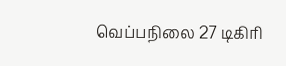வெப்பநிலை 27 டிகிரி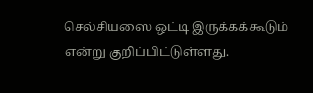செல்சியஸை ஒட்டி இருக்கக்கூடும் என்று குறிப்பிட்டுள்ளது.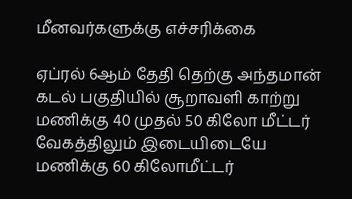மீனவர்களுக்கு எச்சரிக்கை

ஏப்ரல் 6ஆம் தேதி தெற்கு அந்தமான் கடல் பகுதியில் சூறாவளி காற்று மணிக்கு 40 முதல் 50 கிலோ மீட்டர் வேகத்திலும் இடையிடையே மணிக்கு 60 கிலோமீட்டர்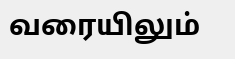வரையிலும்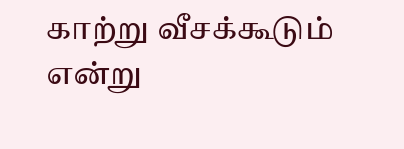காற்று வீசக்கூடும் என்று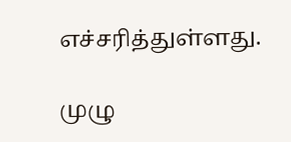எச்சரித்துள்ளது.

முழு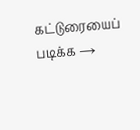கட்டுரையைப் படிக்க →